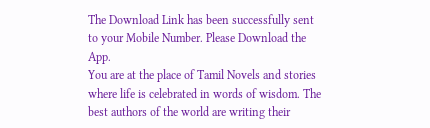The Download Link has been successfully sent to your Mobile Number. Please Download the App.
You are at the place of Tamil Novels and stories where life is celebrated in words of wisdom. The best authors of the world are writing their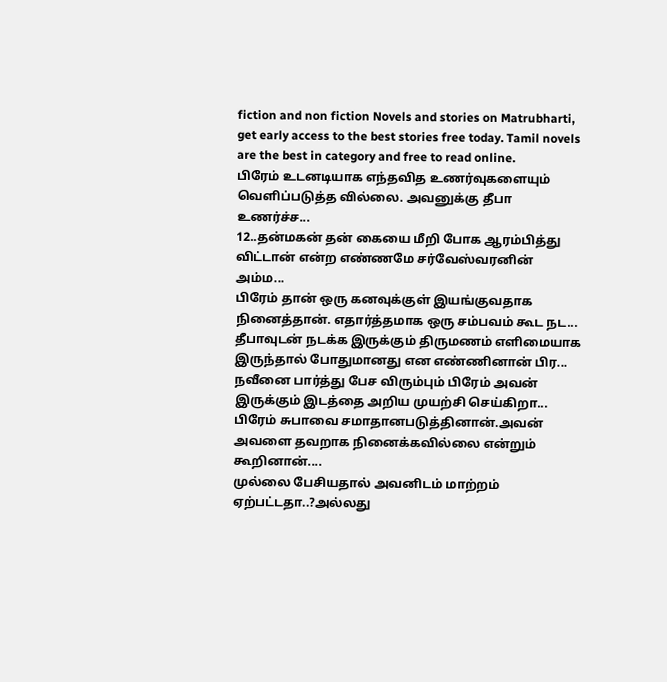fiction and non fiction Novels and stories on Matrubharti, get early access to the best stories free today. Tamil novels are the best in category and free to read online.
பிரேம் உடனடியாக எந்தவித உணர்வுகளையும் வெளிப்படுத்த வில்லை. அவனுக்கு தீபா உணர்ச்ச...
12..தன்மகன் தன் கையை மீறி போக ஆரம்பித்து விட்டான் என்ற எண்ணமே சர்வேஸ்வரனின் அம்ம...
பிரேம் தான் ஒரு கனவுக்குள் இயங்குவதாக நினைத்தான். எதார்த்தமாக ஒரு சம்பவம் கூட நட...
தீபாவுடன் நடக்க இருக்கும் திருமணம் எளிமையாக இருந்தால் போதுமானது என எண்ணினான் பிர...
நவீனை பார்த்து பேச விரும்பும் பிரேம் அவன் இருக்கும் இடத்தை அறிய முயற்சி செய்கிறா...
பிரேம் சுபாவை சமாதானபடுத்தினான்.அவன் அவளை தவறாக நினைக்கவில்லை என்றும் கூறினான்....
முல்லை பேசியதால் அவனிடம் மாற்றம் ஏற்பட்டதா..?அல்லது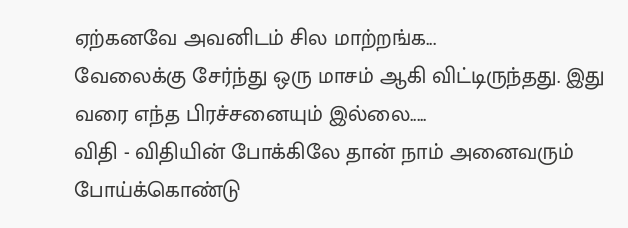ஏற்கனவே அவனிடம் சில மாற்றங்க...
வேலைக்கு சேர்ந்து ஒரு மாசம் ஆகி விட்டிருந்தது. இது வரை எந்த பிரச்சனையும் இல்லை.....
விதி - விதியின் போக்கிலே தான் நாம் அனைவரும் போய்க்கொண்டு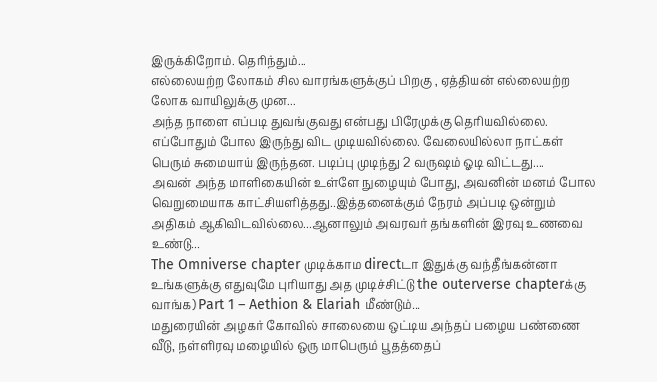இருக்கிறோம். தெரிந்தும்...
எல்லையற்ற லோகம் சில வாரங்களுக்குப் பிறகு , ஏத்தியன் எல்லையற்ற லோக வாயிலுக்கு முன...
அந்த நாளை எப்படி துவங்குவது என்பது பிரேமுக்கு தெரியவில்லை. எப்போதும் போல இருந்து விட முடியவில்லை. வேலையில்லா நாட்கள் பெரும் சுமையாய் இருந்தன. படிப்பு முடிந்து 2 வருஷம் ஓடி விட்டது....
அவன் அந்த மாளிகையின் உள்ளே நுழையும் போது, அவனின் மனம் போல வெறுமையாக காட்சியளித்தது..இத்தனைக்கும் நேரம் அப்படி ஒன்றும் அதிகம் ஆகிவிடவில்லை...ஆனாலும் அவரவர் தங்களின் இரவு உணவை உண்டு...
The Omniverse chapter முடிக்காம directடா இதுக்கு வந்தீங்கன்னா உங்களுக்கு எதுவுமே புரியாது அத முடிச்சிட்டு the outerverse chapterக்கு வாங்க) Part 1 – Aethion & Elariah மீண்டும்...
மதுரையின் அழகர் கோவில் சாலையை ஒட்டிய அந்தப் பழைய பண்ணை வீடு, நள்ளிரவு மழையில் ஒரு மாபெரும் பூதத்தைப்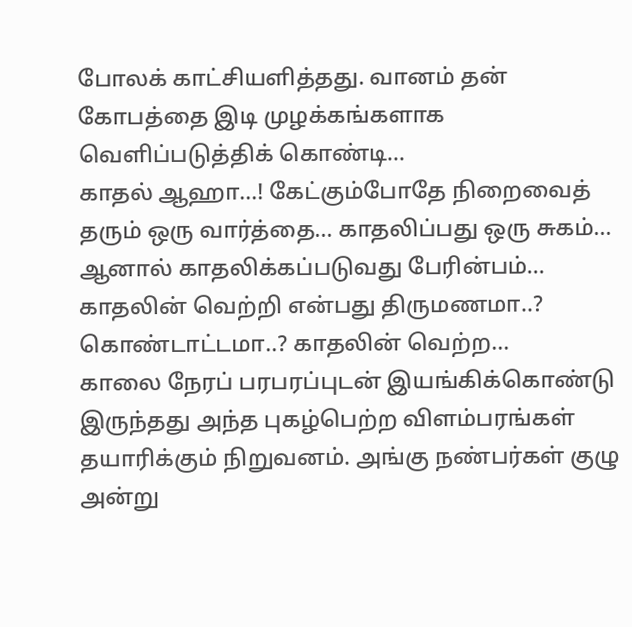போலக் காட்சியளித்தது. வானம் தன் கோபத்தை இடி முழக்கங்களாக வெளிப்படுத்திக் கொண்டி...
காதல் ஆஹா...! கேட்கும்போதே நிறைவைத் தரும் ஒரு வார்த்தை... காதலிப்பது ஒரு சுகம்... ஆனால் காதலிக்கப்படுவது பேரின்பம்... காதலின் வெற்றி என்பது திருமணமா..? கொண்டாட்டமா..? காதலின் வெற்ற...
காலை நேரப் பரபரப்புடன் இயங்கிக்கொண்டு இருந்தது அந்த புகழ்பெற்ற விளம்பரங்கள் தயாரிக்கும் நிறுவனம். அங்கு நண்பர்கள் குழு அன்று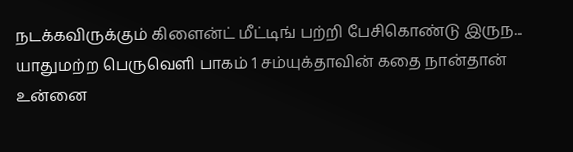நடக்கவிருக்கும் கிளைன்ட் மீட்டிங் பற்றி பேசிகொண்டு இருந...
யாதுமற்ற பெருவெளி பாகம் 1 சம்யுக்தாவின் கதை நான்தான் உன்னை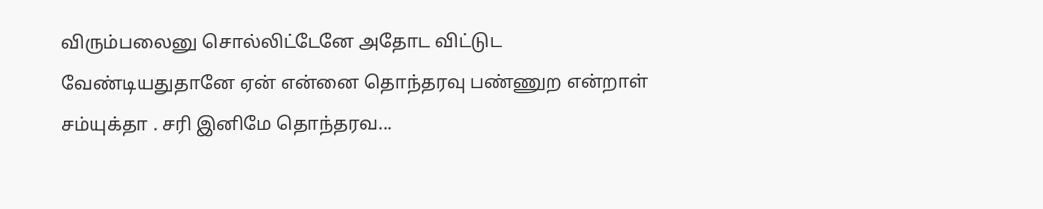விரும்பலைனு சொல்லிட்டேனே அதோட விட்டுட வேண்டியதுதானே ஏன் என்னை தொந்தரவு பண்ணுற என்றாள் சம்யுக்தா . சரி இனிமே தொந்தரவ...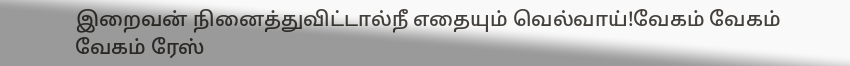இறைவன் நினைத்துவிட்டால்நீ எதையும் வெல்வாய்!வேகம் வேகம் வேகம் ரேஸ்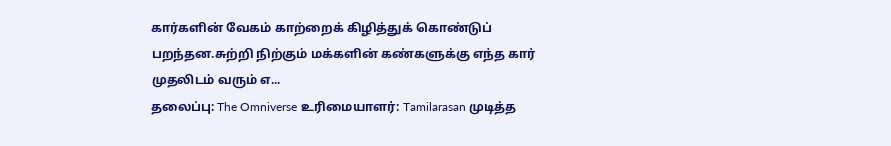கார்களின் வேகம் காற்றைக் கிழித்துக் கொண்டுப் பறந்தன.சுற்றி நிற்கும் மக்களின் கண்களுக்கு எந்த கார் முதலிடம் வரும் எ...
தலைப்பு: The Omniverse உரிமையாளர்: Tamilarasan முடித்த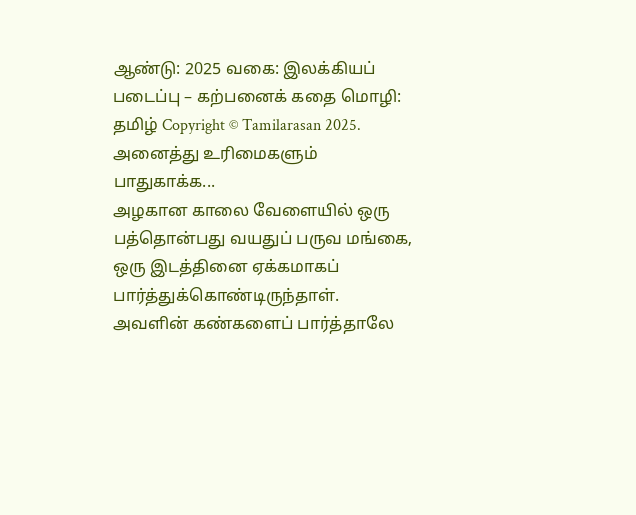ஆண்டு: 2025 வகை: இலக்கியப் படைப்பு – கற்பனைக் கதை மொழி: தமிழ் Copyright © Tamilarasan 2025. அனைத்து உரிமைகளும் பாதுகாக்க...
அழகான காலை வேளையில் ஒரு பத்தொன்பது வயதுப் பருவ மங்கை, ஒரு இடத்தினை ஏக்கமாகப் பார்த்துக்கொண்டிருந்தாள். அவளின் கண்களைப் பார்த்தாலே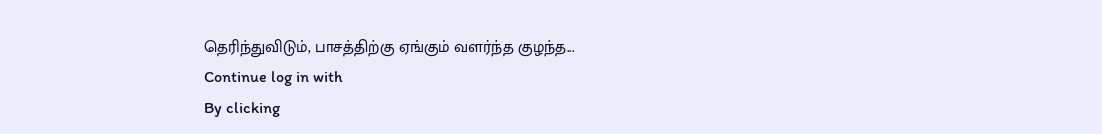தெரிந்துவிடும், பாசத்திற்கு ஏங்கும் வளர்ந்த குழந்த...
Continue log in with
By clicking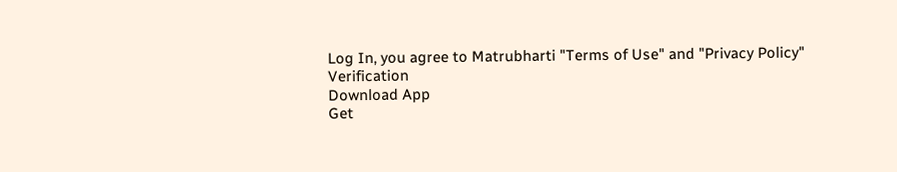Log In, you agree to Matrubharti "Terms of Use" and "Privacy Policy"
Verification
Download App
Get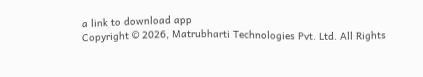a link to download app
Copyright © 2026, Matrubharti Technologies Pvt. Ltd. All Rights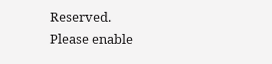Reserved.
Please enable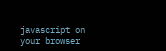javascript on your browser